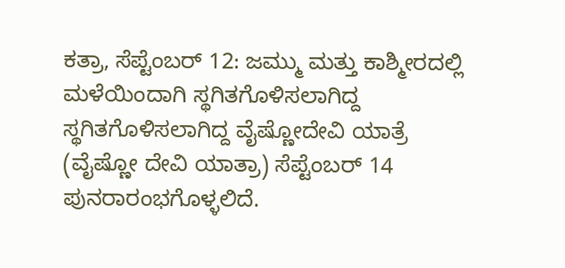ಕತ್ರಾ, ಸೆಪ್ಟೆಂಬರ್ 12: ಜಮ್ಮು ಮತ್ತು ಕಾಶ್ಮೀರದಲ್ಲಿ ಮಳೆಯಿಂದಾಗಿ ಸ್ಥಗಿತಗೊಳಿಸಲಾಗಿದ್ದ ಸ್ಥಗಿತಗೊಳಿಸಲಾಗಿದ್ದ ವೈಷ್ಣೋದೇವಿ ಯಾತ್ರೆ (ವೈಷ್ಣೋ ದೇವಿ ಯಾತ್ರಾ) ಸೆಪ್ಟೆಂಬರ್ 14 ಪುನರಾರಂಭಗೊಳ್ಳಲಿದೆ.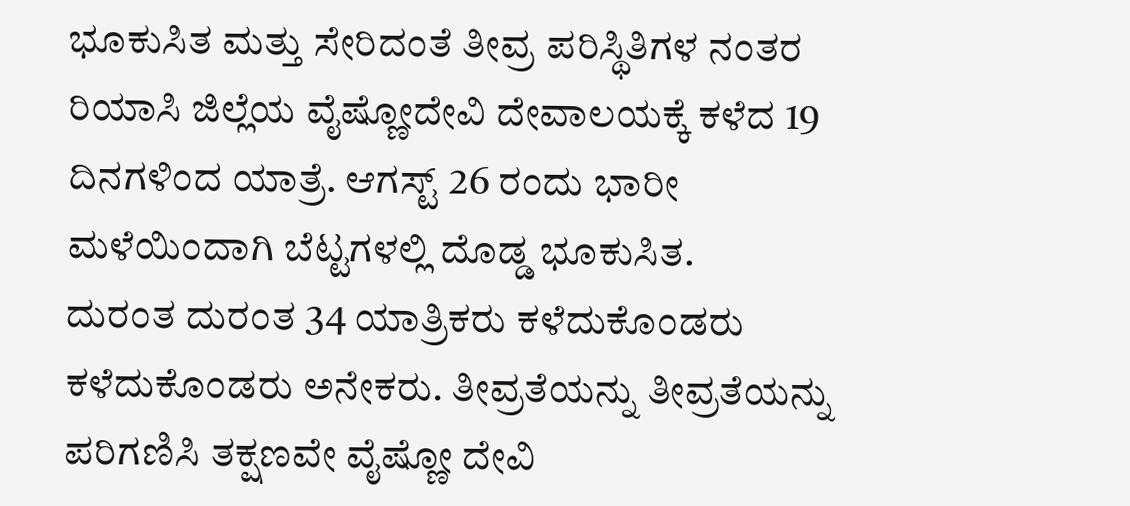ಭೂಕುಸಿತ ಮತ್ತು ಸೇರಿದಂತೆ ತೀವ್ರ ಪರಿಸ್ಥಿತಿಗಳ ನಂತರ ರಿಯಾಸಿ ಜಿಲ್ಲೆಯ ವೈಷ್ಣೋದೇವಿ ದೇವಾಲಯಕ್ಕೆ ಕಳೆದ 19 ದಿನಗಳಿಂದ ಯಾತ್ರೆ. ಆಗಸ್ಟ್ 26 ರಂದು ಭಾರೀ ಮಳೆಯಿಂದಾಗಿ ಬೆಟ್ಟಗಳಲ್ಲಿ ದೊಡ್ಡ ಭೂಕುಸಿತ.
ದುರಂತ ದುರಂತ 34 ಯಾತ್ರಿಕರು ಕಳೆದುಕೊಂಡರು ಕಳೆದುಕೊಂಡರು ಅನೇಕರು. ತೀವ್ರತೆಯನ್ನು ತೀವ್ರತೆಯನ್ನು ಪರಿಗಣಿಸಿ ತಕ್ಷಣವೇ ವೈಷ್ಣೋ ದೇವಿ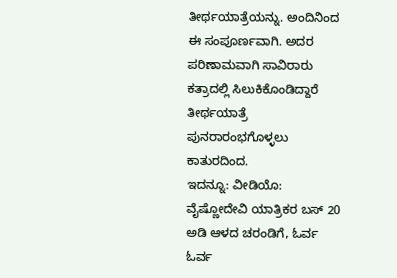ತೀರ್ಥಯಾತ್ರೆಯನ್ನು. ಅಂದಿನಿಂದ ಈ ಸಂಪೂರ್ಣವಾಗಿ. ಅದರ ಪರಿಣಾಮವಾಗಿ ಸಾವಿರಾರು ಕತ್ರಾದಲ್ಲಿ ಸಿಲುಕಿಕೊಂಡಿದ್ದಾರೆ ತೀರ್ಥಯಾತ್ರೆ ಪುನರಾರಂಭಗೊಳ್ಳಲು ಕಾತುರದಿಂದ.
ಇದನ್ನೂ: ವೀಡಿಯೊ: ವೈಷ್ಣೋದೇವಿ ಯಾತ್ರಿಕರ ಬಸ್ 20 ಅಡಿ ಆಳದ ಚರಂಡಿಗೆ, ಓರ್ವ ಓರ್ವ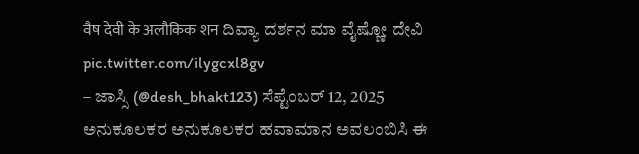वैष देवी के अलौकिक शन ದಿವ್ಯಾ ದರ್ಶನ ಮಾ ವೈಷ್ಣೋ ದೇವಿ pic.twitter.com/ilygcxl8gv
– ಜಾಸ್ಸಿ (@desh_bhakt123) ಸೆಪ್ಟೆಂಬರ್ 12, 2025
ಅನುಕೂಲಕರ ಅನುಕೂಲಕರ ಹವಾಮಾನ ಅವಲಂಬಿಸಿ ಈ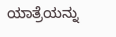ಯಾತ್ರೆಯನ್ನು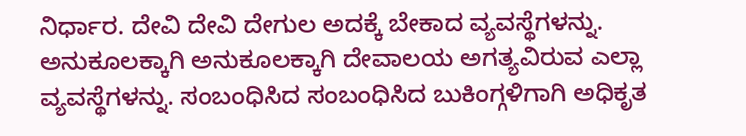ನಿರ್ಧಾರ. ದೇವಿ ದೇವಿ ದೇಗುಲ ಅದಕ್ಕೆ ಬೇಕಾದ ವ್ಯವಸ್ಥೆಗಳನ್ನು. ಅನುಕೂಲಕ್ಕಾಗಿ ಅನುಕೂಲಕ್ಕಾಗಿ ದೇವಾಲಯ ಅಗತ್ಯವಿರುವ ಎಲ್ಲಾ ವ್ಯವಸ್ಥೆಗಳನ್ನು. ಸಂಬಂಧಿಸಿದ ಸಂಬಂಧಿಸಿದ ಬುಕಿಂಗ್ಗಳಿಗಾಗಿ ಅಧಿಕೃತ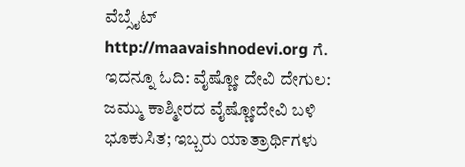ವೆಬ್ಸೈಟ್ http://maavaishnodevi.org ಗೆ.
ಇದನ್ನೂ ಓದಿ: ವೈಷ್ಣೋ ದೇವಿ ದೇಗುಲ: ಜಮ್ಮು ಕಾಶ್ಮೀರದ ವೈಷ್ಣೋದೇವಿ ಬಳಿ ಭೂಕುಸಿತ; ಇಬ್ಬರು ಯಾತ್ರಾರ್ಥಿಗಳು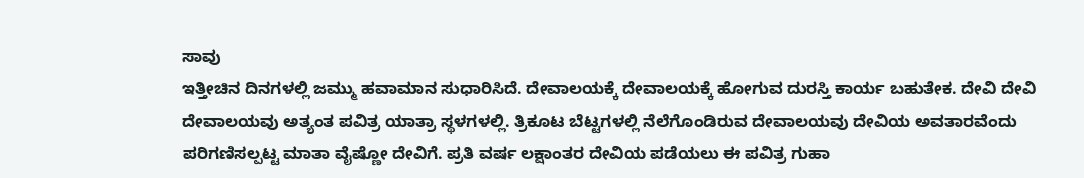ಸಾವು
ಇತ್ತೀಚಿನ ದಿನಗಳಲ್ಲಿ ಜಮ್ಮು ಹವಾಮಾನ ಸುಧಾರಿಸಿದೆ. ದೇವಾಲಯಕ್ಕೆ ದೇವಾಲಯಕ್ಕೆ ಹೋಗುವ ದುರಸ್ತಿ ಕಾರ್ಯ ಬಹುತೇಕ. ದೇವಿ ದೇವಿ ದೇವಾಲಯವು ಅತ್ಯಂತ ಪವಿತ್ರ ಯಾತ್ರಾ ಸ್ಥಳಗಳಲ್ಲಿ. ತ್ರಿಕೂಟ ಬೆಟ್ಟಗಳಲ್ಲಿ ನೆಲೆಗೊಂಡಿರುವ ದೇವಾಲಯವು ದೇವಿಯ ಅವತಾರವೆಂದು ಪರಿಗಣಿಸಲ್ಪಟ್ಟ ಮಾತಾ ವೈಷ್ಣೋ ದೇವಿಗೆ. ಪ್ರತಿ ವರ್ಷ ಲಕ್ಷಾಂತರ ದೇವಿಯ ಪಡೆಯಲು ಈ ಪವಿತ್ರ ಗುಹಾ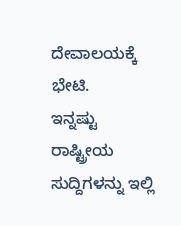ದೇವಾಲಯಕ್ಕೆ ಭೇಟಿ.
ಇನ್ನಷ್ಟು ರಾಷ್ಟ್ರೀಯ ಸುದ್ದಿಗಳನ್ನು ಇಲ್ಲಿ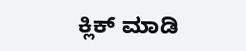ಕ್ಲಿಕ್ ಮಾಡಿ